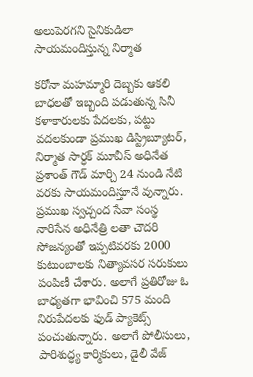అలుపెరగని సైనికుడిలా సాయమందిస్తున్న నిర్మాత

కరోనా మహమ్మారి దెబ్బకు ఆకలి బాధలతో ఇబ్బంది పడుతున్న సినీ కళాకారులకు పేదలకు, పట్టు వదలకుండా ప్రముఖ డిస్ట్రిబ్యూటర్, నిర్మాత సార్ధక్ మూవీస్ అధినేత ప్రశాంత్ గౌడ్ మార్చి 24 నుండి నేటి వరకు సాయమందిస్తూనే వున్నారు. ప్రముఖ స్వచ్చంద సేవా సంస్థ నారిసేన అధినేత్రి లతా చౌదరి సోజన్యంతో ఇప్పటివరకు 2000 కుటుంబాలకు నిత్యావసర సరుకులు పంపిణీ చేశారు. అలాగే ప్రతిరోజు ఓ బాధ్యతగా భావించి 575 మంది నిరుపేదలకు ఫుడ్ ప్యాకెట్స్ పంచుతున్నారు. అలాగే పోలీసులు, పారిశుద్ధ్య కార్మికులు, డైలీ వేజ్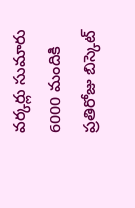వర్కర్లు సుమారు 6000 మందికి ప్రతిరోజు బిస్కెట్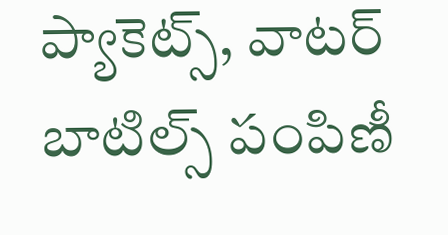ప్యాకెట్స్, వాటర్ బాటిల్స్ పంపిణీ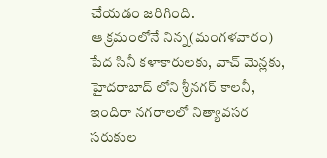చేయడం జరిగింది.
ఆ క్రమంలోనే నిన్న(మంగళవారం) పేద సినీ కళాకారులకు, వాచ్ మెన్లకు, హైదరాబాద్ లోని శ్రీనగర్ కాలనీ, ఇందిరా నగరాలలో నిత్యావసర సరుకుల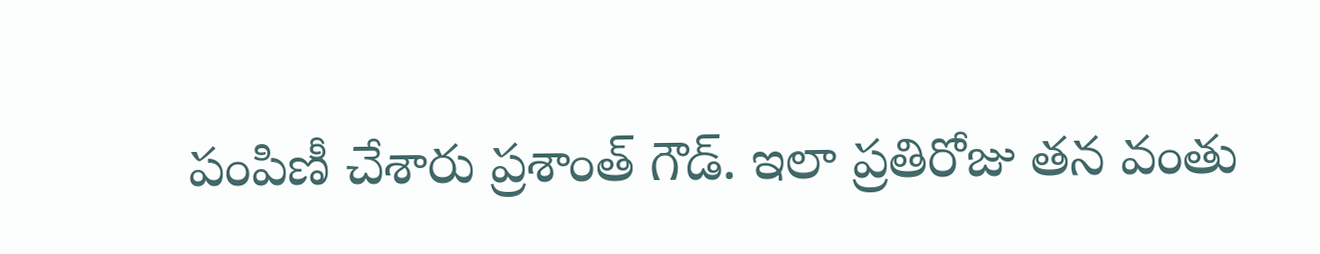పంపిణీ చేశారు ప్రశాంత్ గౌడ్. ఇలా ప్రతిరోజు తన వంతు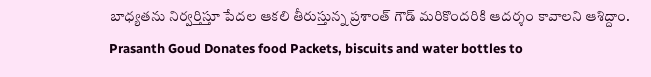బాధ్యతను నిర్వర్తిస్తూ పేదల ఆకలి తీరుస్తున్న ప్రశాంత్ గౌడ్ మరికొందరికి ఆదర్శం కావాలని ఆశిద్దాం.
Prasanth Goud Donates food Packets, biscuits and water bottles to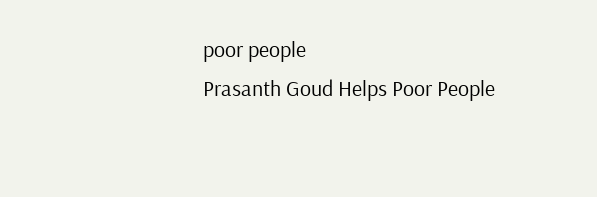poor people
Prasanth Goud Helps Poor People